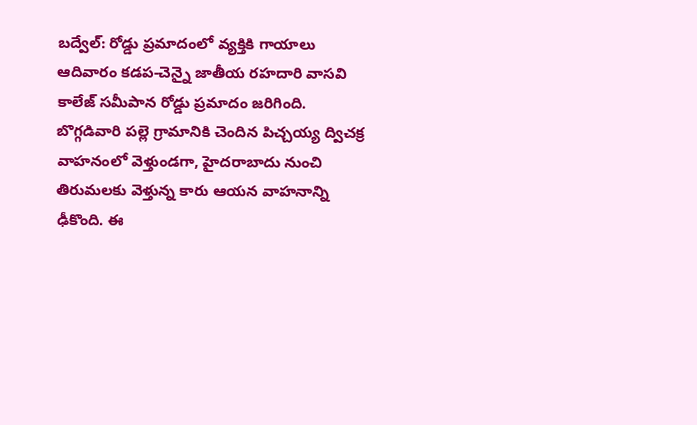బద్వేల్: రోడ్డు ప్రమాదంలో వ్యక్తికి గాయాలు
ఆదివారం కడప-చెన్నై జాతీయ రహదారి వాసవి కాలేజ్ సమీపాన రోడ్డు ప్రమాదం జరిగింది. బొగ్గడివారి పల్లె గ్రామానికి చెందిన పిచ్చయ్య ద్విచక్ర వాహనంలో వెళ్తుండగా, హైదరాబాదు నుంచి తిరుమలకు వెళ్తున్న కారు ఆయన వాహనాన్ని ఢీకొంది. ఈ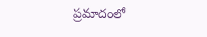ప్రమాదంలో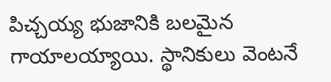పిచ్చయ్య భుజానికి బలమైన గాయాలయ్యాయి. స్థానికులు వెంటనే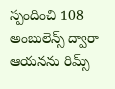స్పందించి 108 అంబులెన్స్ ద్వారా ఆయనను రిమ్స్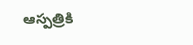ఆస్పత్రికి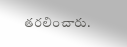తరలించారు.